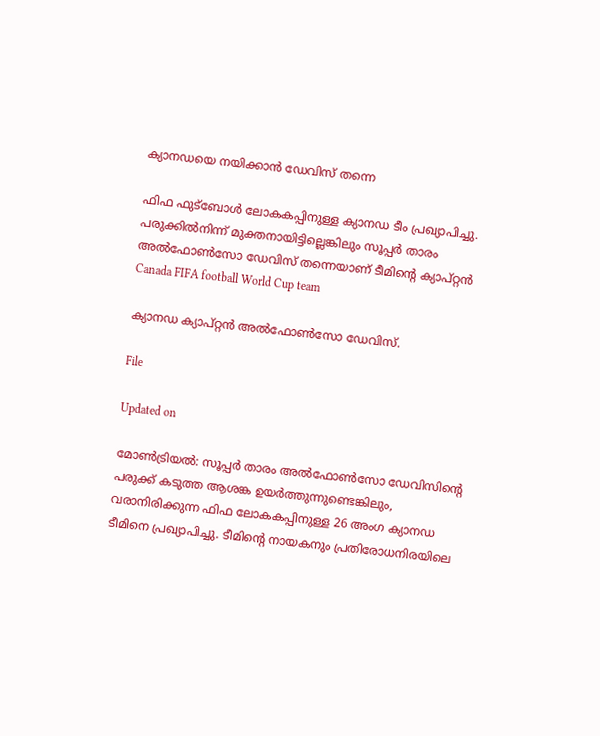ക്യാനഡയെ നയിക്കാൻ ഡേവിസ് തന്നെ

ഫിഫ ഫുട്ബോൾ ലോകകപ്പിനുള്ള ക്യാനഡ ടീം പ്രഖ്യാപിച്ചു. പരുക്കിൽനിന്ന് മുക്തനായിട്ടില്ലെങ്കിലും സൂപ്പർ താരം അൽഫോൺസോ ഡേവിസ് തന്നെയാണ് ടീമിന്‍റെ ക്യാപ്റ്റൻ
Canada FIFA football World Cup team

ക്യാനഡ ക്യാപ്റ്റൻ അൽഫോൺസോ ഡേവിസ്.

File

Updated on

മോൺട്രിയൽ: സൂപ്പർ താരം അൽഫോൺസോ ഡേവിസിന്‍റെ പരുക്ക് കടുത്ത ആശങ്ക ഉയർത്തുന്നുണ്ടെങ്കിലും, വരാനിരിക്കുന്ന ഫിഫ ലോകകപ്പിനുള്ള 26 അംഗ ക്യാനഡ ടീമിനെ പ്രഖ്യാപിച്ചു. ടീമിന്‍റെ നായകനും പ്രതിരോധനിരയിലെ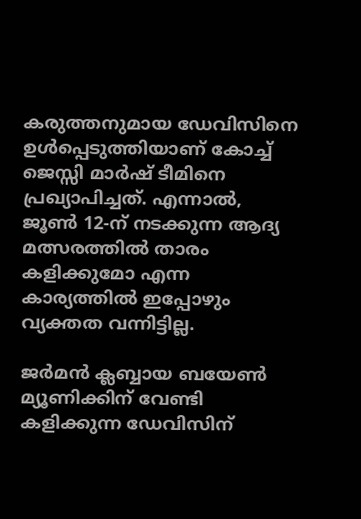കരുത്തനുമായ ഡേവിസിനെ ഉൾപ്പെടുത്തിയാണ് കോച്ച് ജെസ്സി മാർഷ് ടീമിനെ പ്രഖ്യാപിച്ചത്. എന്നാൽ, ജൂൺ 12-ന് നടക്കുന്ന ആദ്യ മത്സരത്തിൽ താരം കളിക്കുമോ എന്ന കാര്യത്തിൽ ഇപ്പോഴും വ്യക്തത വന്നിട്ടില്ല.

ജർമൻ ക്ലബ്ബായ ബയേൺ മ്യൂണിക്കിന് വേണ്ടി കളിക്കുന്ന ഡേവിസിന്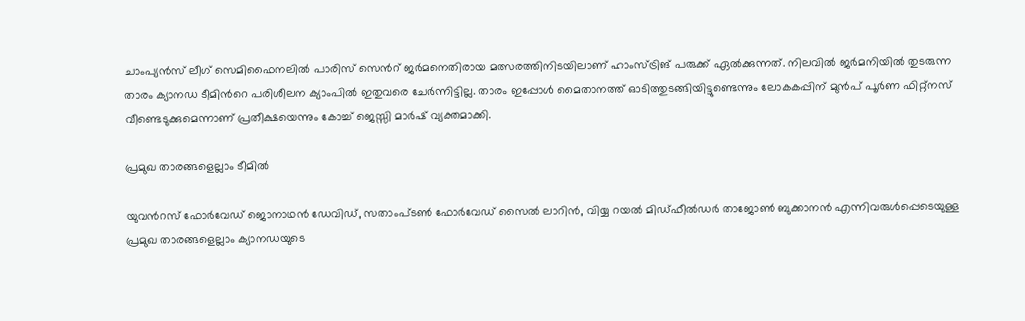ചാംപ്യൻസ് ലീഗ് സെമിഫൈനലിൽ പാരിസ് സെന്‍റ് ജർമനെതിരായ മത്സരത്തിനിടയിലാണ് ഹാംസ്ട്രിങ് പരുക്ക് ഏൽക്കുന്നത്. നിലവിൽ ജർമനിയിൽ തുടരുന്ന താരം ക്യാനഡ ടീമിന്‍റെ പരിശീലന ക്യാംപിൽ ഇതുവരെ ചേർന്നിട്ടില്ല. താരം ഇപ്പോൾ മൈതാനത്ത് ഓടിത്തുടങ്ങിയിട്ടുണ്ടെന്നും ലോകകപ്പിന് മുൻപ് പൂർണ ഫിറ്റ്നസ് വീണ്ടെടുക്കുമെന്നാണ് പ്രതീക്ഷയെന്നും കോച്ച് ജെസ്സി മാർഷ് വ്യക്തമാക്കി.

പ്രമുഖ താരങ്ങളെല്ലാം ടീമിൽ

യുവന്‍റസ് ഫോർവേഡ് ജൊനാഥൻ ഡേവിഡ്, സതാംപ്ടൺ ഫോർവേഡ് സൈൽ ലാറിൻ, വിയ്യ റയൽ മിഡ്ഫീൽഡർ താജോൺ ബുക്കാനൻ എന്നിവരുൾപ്പെടെയുള്ള പ്രമുഖ താരങ്ങളെല്ലാം ക്യാനഡയുടെ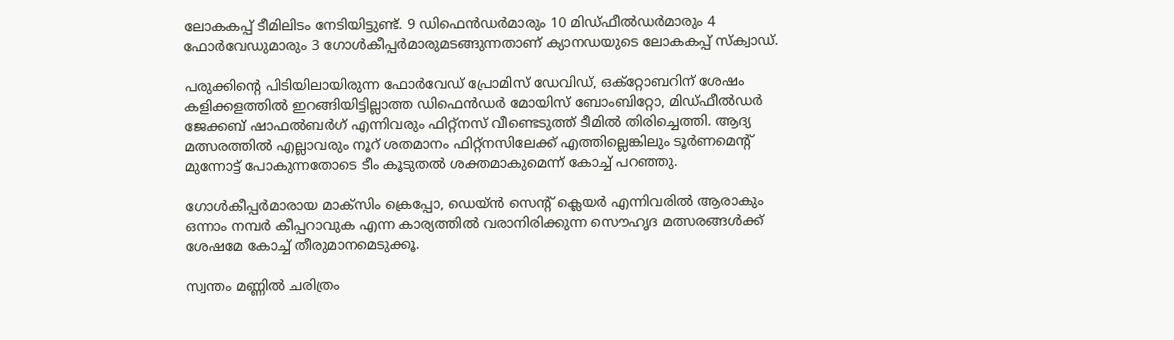ലോകകപ്പ് ടീമിലിടം നേടിയിട്ടുണ്ട്. 9 ഡിഫെൻഡർമാരും 10 മിഡ്ഫീൽഡർമാരും 4 ഫോർവേഡുമാരും 3 ഗോൾകീപ്പർമാരുമടങ്ങുന്നതാണ് ക്യാനഡയുടെ ലോകകപ്പ് സ്ക്വാഡ്.

പരുക്കിന്‍റെ പിടിയിലായിരുന്ന ഫോർവേഡ് പ്രോമിസ് ഡേവിഡ്, ഒക്റ്റോബറിന് ശേഷം കളിക്കളത്തിൽ ഇറങ്ങിയിട്ടില്ലാത്ത ഡിഫെൻഡർ മോയിസ് ബോംബിറ്റോ, മിഡ്ഫീൽഡർ ജേക്കബ് ഷാഫൽബർഗ് എന്നിവരും ഫിറ്റ്നസ് വീണ്ടെടുത്ത് ടീമിൽ തിരിച്ചെത്തി. ആദ്യ മത്സരത്തിൽ എല്ലാവരും നൂറ് ശതമാനം ഫിറ്റ്നസിലേക്ക് എത്തില്ലെങ്കിലും ടൂർണമെന്‍റ് മുന്നോട്ട് പോകുന്നതോടെ ടീം കൂടുതൽ ശക്തമാകുമെന്ന് കോച്ച് പറഞ്ഞു.

ഗോൾകീപ്പർമാരായ മാക്സിം ക്രെപ്പോ, ഡെയ്ൻ സെന്‍റ് ക്ലെയർ എന്നിവരിൽ ആരാകും ഒന്നാം നമ്പർ കീപ്പറാവുക എന്ന കാര്യത്തിൽ വരാനിരിക്കുന്ന സൌഹൃദ മത്സരങ്ങൾക്ക് ശേഷമേ കോച്ച് തീരുമാനമെടുക്കൂ.

സ്വന്തം മണ്ണിൽ ചരിത്രം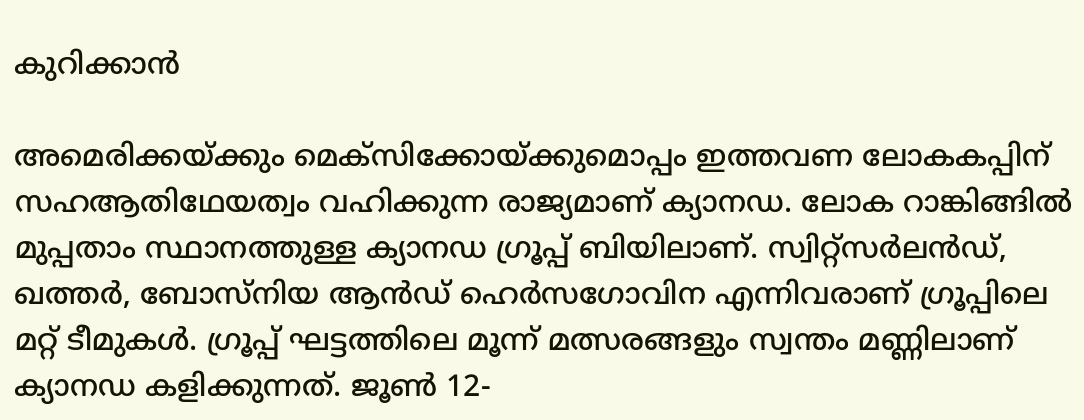കുറിക്കാൻ

അമെരിക്കയ്ക്കും മെക്സിക്കോയ്ക്കുമൊപ്പം ഇത്തവണ ലോകകപ്പിന് സഹആതിഥേയത്വം വഹിക്കുന്ന രാജ്യമാണ് ക്യാനഡ. ലോക റാങ്കിങ്ങിൽ മുപ്പതാം സ്ഥാനത്തുള്ള ക്യാനഡ ഗ്രൂപ്പ് ബിയിലാണ്. സ്വിറ്റ്സർലൻഡ്, ഖത്തർ, ബോസ്നിയ ആൻഡ് ഹെർസഗോവിന എന്നിവരാണ് ഗ്രൂപ്പിലെ മറ്റ് ടീമുകൾ. ഗ്രൂപ്പ് ഘട്ടത്തിലെ മൂന്ന് മത്സരങ്ങളും സ്വന്തം മണ്ണിലാണ് ക്യാനഡ കളിക്കുന്നത്. ജൂൺ 12-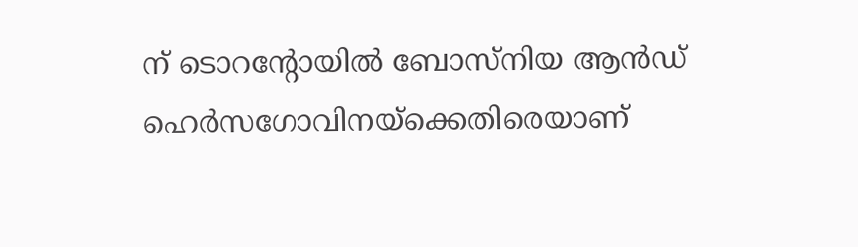ന് ടൊറന്‍റോയിൽ ബോസ്നിയ ആൻഡ് ഹെർസഗോവിനയ്ക്കെതിരെയാണ്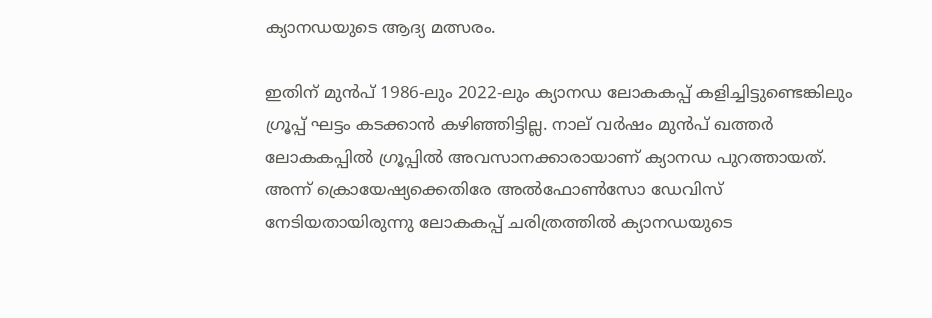ക്യാനഡയുടെ ആദ്യ മത്സരം.

ഇതിന് മുൻപ് 1986-ലും 2022-ലും ക്യാനഡ ലോകകപ്പ് കളിച്ചിട്ടുണ്ടെങ്കിലും ഗ്രൂപ്പ് ഘട്ടം കടക്കാൻ കഴിഞ്ഞിട്ടില്ല. നാല് വർഷം മുൻപ് ഖത്തർ ലോകകപ്പിൽ ഗ്രൂപ്പിൽ അവസാനക്കാരായാണ് ക്യാനഡ പുറത്തായത്. അന്ന് ക്രൊയേഷ്യക്കെതിരേ അൽഫോൺസോ ഡേവിസ് നേടിയതായിരുന്നു ലോകകപ്പ് ചരിത്രത്തിൽ ക്യാനഡയുടെ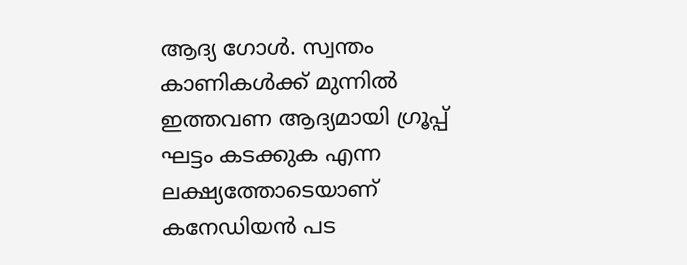ആദ്യ ഗോൾ. സ്വന്തം കാണികൾക്ക് മുന്നിൽ ഇത്തവണ ആദ്യമായി ഗ്രൂപ്പ് ഘട്ടം കടക്കുക എന്ന ലക്ഷ്യത്തോടെയാണ് കനേഡിയൻ പട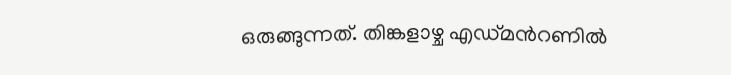ഒരുങ്ങുന്നത്. തിങ്കളാഴ്ച എഡ്മന്‍റണിൽ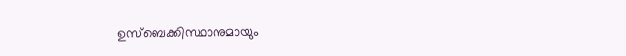ഉസ്ബെക്കിസ്ഥാനുമായും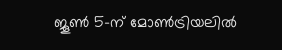ജൂൺ 5-ന് മോൺട്രിയലിൽ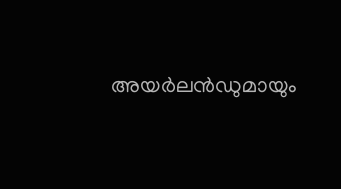അയർലൻഡുമായും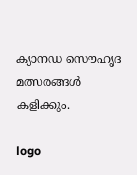ക്യാനഡ സൌഹൃദ മത്സരങ്ങൾ കളിക്കും.

logo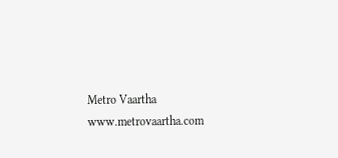Metro Vaartha
www.metrovaartha.com